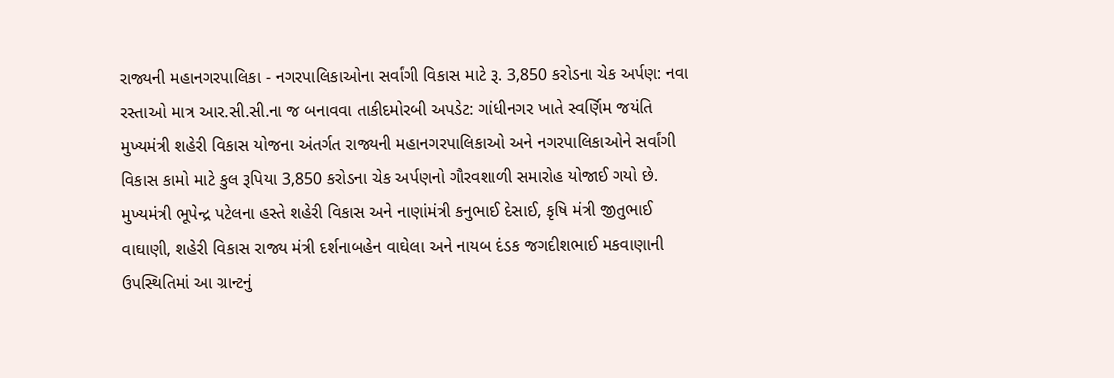રાજ્યની મહાનગરપાલિકા - નગરપાલિકાઓના સર્વાંગી વિકાસ માટે રૂ. 3,850 કરોડના ચેક અર્પણ: નવા રસ્તાઓ માત્ર આર.સી.સી.ના જ બનાવવા તાકીદમોરબી અપડેટ: ગાંધીનગર ખાતે સ્વર્ણિમ જયંતિ મુખ્યમંત્રી શહેરી વિકાસ યોજના અંતર્ગત રાજ્યની મહાનગરપાલિકાઓ અને નગરપાલિકાઓને સર્વાંગી વિકાસ કામો માટે કુલ રૂપિયા 3,850 કરોડના ચેક અર્પણનો ગૌરવશાળી સમારોહ યોજાઈ ગયો છે. મુખ્યમંત્રી ભૂપેન્દ્ર પટેલના હસ્તે શહેરી વિકાસ અને નાણાંમંત્રી કનુભાઈ દેસાઈ, કૃષિ મંત્રી જીતુભાઈ વાઘાણી, શહેરી વિકાસ રાજ્ય મંત્રી દર્શનાબહેન વાઘેલા અને નાયબ દંડક જગદીશભાઈ મકવાણાની ઉપસ્થિતિમાં આ ગ્રાન્ટનું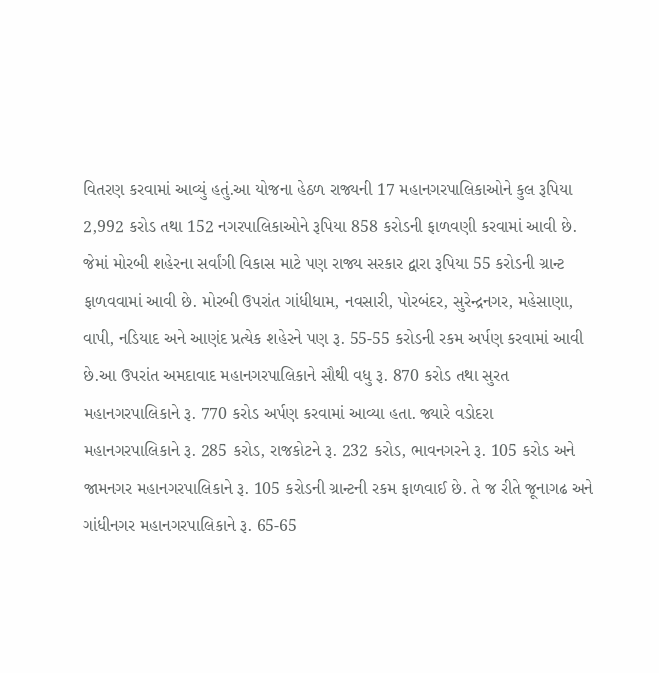વિતરણ કરવામાં આવ્યું હતું.આ યોજના હેઠળ રાજ્યની 17 મહાનગરપાલિકાઓને કુલ રૂપિયા 2,992 કરોડ તથા 152 નગરપાલિકાઓને રૂપિયા 858 કરોડની ફાળવણી કરવામાં આવી છે. જેમાં મોરબી શહેરના સર્વાંગી વિકાસ માટે પણ રાજ્ય સરકાર દ્વારા રૂપિયા 55 કરોડની ગ્રાન્ટ ફાળવવામાં આવી છે. મોરબી ઉપરાંત ગાંધીધામ, નવસારી, પોરબંદર, સુરેન્દ્રનગર, મહેસાણા, વાપી, નડિયાદ અને આણંદ પ્રત્યેક શહેરને પણ રૂ. 55-55 કરોડની રકમ અર્પણ કરવામાં આવી છે.આ ઉપરાંત અમદાવાદ મહાનગરપાલિકાને સૌથી વધુ રૂ. 870 કરોડ તથા સુરત મહાનગરપાલિકાને રૂ. 770 કરોડ અર્પણ કરવામાં આવ્યા હતા. જ્યારે વડોદરા મહાનગરપાલિકાને રૂ. 285 કરોડ, રાજકોટને રૂ. 232 કરોડ, ભાવનગરને રૂ. 105 કરોડ અને જામનગર મહાનગરપાલિકાને રૂ. 105 કરોડની ગ્રાન્ટની રકમ ફાળવાઈ છે. તે જ રીતે જૂનાગઢ અને ગાંધીનગર મહાનગરપાલિકાને રૂ. 65-65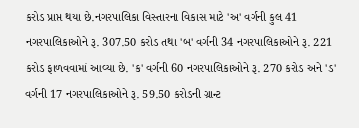કરોડ પ્રાપ્ત થયા છે.નગરપાલિકા વિસ્તારના વિકાસ માટે 'અ' વર્ગની કુલ 41 નગરપાલિકાઓને રૂ. 307.50 કરોડ તથા 'બ' વર્ગની 34 નગરપાલિકાઓને રૂ. 221 કરોડ ફાળવવામાં આવ્યા છે. 'ક' વર્ગની 60 નગરપાલિકાઓને રૂ. 270 કરોડ અને 'ડ' વર્ગની 17 નગરપાલિકાઓને રૂ. 59.50 કરોડની ગ્રાન્ટ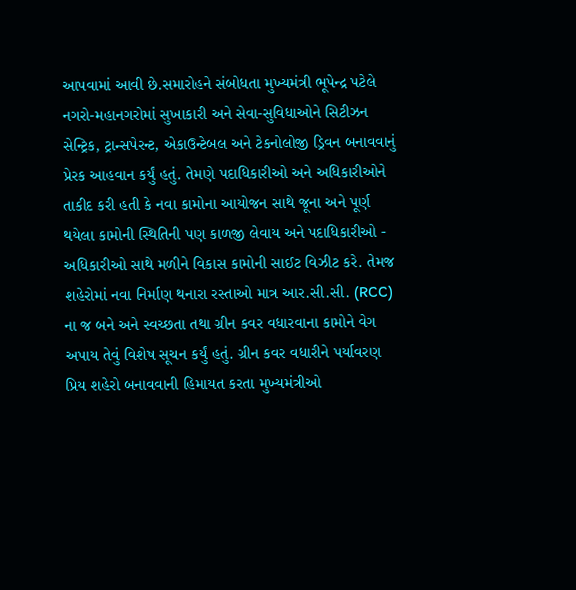આપવામાં આવી છે.સમારોહને સંબોધતા મુખ્યમંત્રી ભૂપેન્દ્ર પટેલે નગરો-મહાનગરોમાં સુખાકારી અને સેવા-સુવિધાઓને સિટીઝન સેન્ટ્રિક, ટ્રાન્સપેરન્ટ, એકાઉન્ટેબલ અને ટેકનોલોજી ડ્રિવન બનાવવાનું પ્રેરક આહવાન કર્યું હતું. તેમણે પદાધિકારીઓ અને અધિકારીઓને તાકીદ કરી હતી કે નવા કામોના આયોજન સાથે જૂના અને પૂર્ણ થયેલા કામોની સ્થિતિની પણ કાળજી લેવાય અને પદાધિકારીઓ - અધિકારીઓ સાથે મળીને વિકાસ કામોની સાઈટ વિઝીટ કરે. તેમજ શહેરોમાં નવા નિર્માણ થનારા રસ્તાઓ માત્ર આર.સી.સી. (RCC) ના જ બને અને સ્વચ્છતા તથા ગ્રીન કવર વધારવાના કામોને વેગ અપાય તેવું વિશેષ સૂચન કર્યું હતું. ગ્રીન કવર વધારીને પર્યાવરણ પ્રિય શહેરો બનાવવાની હિમાયત કરતા મુખ્યમંત્રીઓ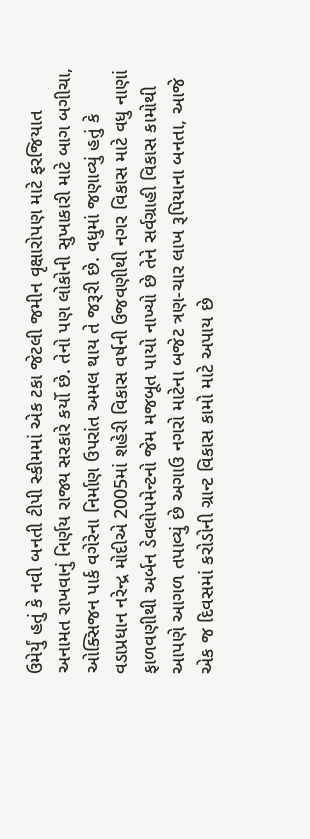ઉમેર્યું હતું કે નવી બનતી ટીપી સ્કીમમાં એક ટકા જેટલી જમીન વૃક્ષારોપણ માટે ફરજિયાત અનામત રાખવાનું નિર્ણય રાજ્ય સરકારે કર્યો છે. તેનો પણ લોકોની સુખાકારી માટે બાગ બગીચા, ઓક્સિજન પાર્ક વગેરેના નિર્માણ ઉપરાંત અમલ થાય તે જરૂરી છે. વધુમાં જણાવ્યું હતું કે વડાપ્રધાન નરેન્દ્ર મોદીએ 2005માં શહેરી વિકાસ વર્ષની ઉજવણીથી નગર વિકાસ માટે વધુ નાણાં ફાળવણીથી અર્બન ડેવલોપમેન્ટનો જેમ મજબૂત પાયો નાખ્યો છે તેને સર્વગ્રાહી વિકાસ કામોથી આપણે આગળ તપાવ્યું છે અગાઉ નગરો માટેના બજેટ ત્રણ-ચાર લાખ રૂપિયાના બનતા, આજે એક જ દિવસમાં કરોડોની ગ્રાન્ટ વિકાસ કામો માટે અપાય છે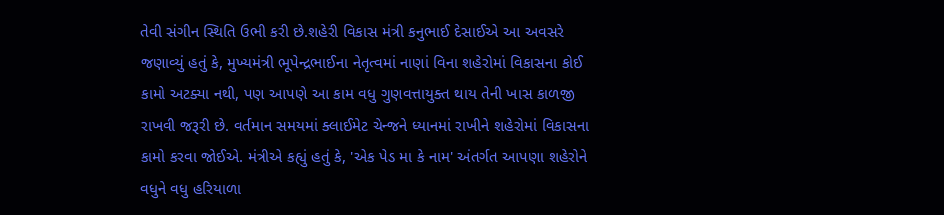તેવી સંગીન સ્થિતિ ઉભી કરી છે.શહેરી વિકાસ મંત્રી કનુભાઈ દેસાઈએ આ અવસરે જણાવ્યું હતું કે, મુખ્યમંત્રી ભૂપેન્દ્રભાઈના નેતૃત્વમાં નાણાં વિના શહેરોમાં વિકાસના કોઈ કામો અટક્યા નથી, પણ આપણે આ કામ વધુ ગુણવત્તાયુક્ત થાય તેની ખાસ કાળજી રાખવી જરૂરી છે. વર્તમાન સમયમાં ક્લાઈમેટ ચેન્જને ધ્યાનમાં રાખીને શહેરોમાં વિકાસના કામો કરવા જોઈએ. મંત્રીએ કહ્યું હતું કે, 'એક પેડ મા કે નામ' અંતર્ગત આપણા શહેરોને વધુને વધુ હરિયાળા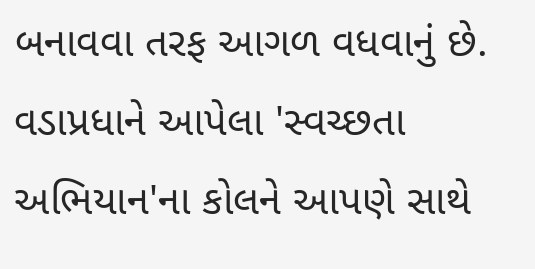બનાવવા તરફ આગળ વધવાનું છે. વડાપ્રધાને આપેલા 'સ્વચ્છતા અભિયાન'ના કોલને આપણે સાથે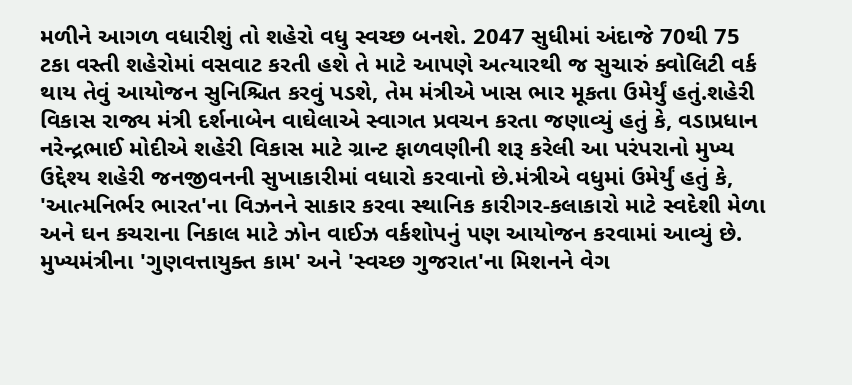મળીને આગળ વધારીશું તો શહેરો વધુ સ્વચ્છ બનશે. 2047 સુધીમાં અંદાજે 70થી 75 ટકા વસ્તી શહેરોમાં વસવાટ કરતી હશે તે માટે આપણે અત્યારથી જ સુચારું ક્વોલિટી વર્ક થાય તેવું આયોજન સુનિશ્ચિત કરવું પડશે, તેમ મંત્રીએ ખાસ ભાર મૂકતા ઉમેર્યું હતું.શહેરી વિકાસ રાજ્ય મંત્રી દર્શનાબેન વાઘેલાએ સ્વાગત પ્રવચન કરતા જણાવ્યું હતું કે, વડાપ્રધાન નરેન્દ્રભાઈ મોદીએ શહેરી વિકાસ માટે ગ્રાન્ટ ફાળવણીની શરૂ કરેલી આ પરંપરાનો મુખ્ય ઉદ્દેશ્ય શહેરી જનજીવનની સુખાકારીમાં વધારો કરવાનો છે.મંત્રીએ વધુમાં ઉમેર્યું હતું કે, 'આત્મનિર્ભર ભારત'ના વિઝનને સાકાર કરવા સ્થાનિક કારીગર-કલાકારો માટે સ્વદેશી મેળા અને ઘન કચરાના નિકાલ માટે ઝોન વાઈઝ વર્કશોપનું પણ આયોજન કરવામાં આવ્યું છે. મુખ્યમંત્રીના 'ગુણવત્તાયુક્ત કામ' અને 'સ્વચ્છ ગુજરાત'ના મિશનને વેગ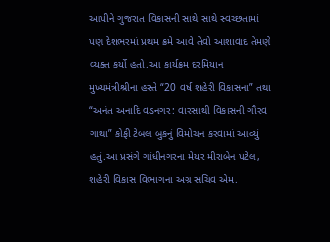આપીને ગુજરાત વિકાસની સાથે સાથે સ્વચ્છતામાં પણ દેશભરમાં પ્રથમ ક્રમે આવે તેવો આશાવાદ તેમણે વ્યક્ત કર્યો હતો.આ કાર્યક્રમ દરમિયાન મુખ્યમંત્રીશ્રીના હસ્તે “20 વર્ષ શહેરી વિકાસના” તથા “અનંત અનાદિ વડનગર: વારસાથી વિકાસની ગૌરવ ગાથા” કોફી ટેબલ બુકનું વિમોચન કરવામાં આવ્યું હતું.આ પ્રસંગે ગાંધીનગરના મેયર મીરાબેન પટેલ, શહેરી વિકાસ વિભાગના અગ્ર સચિવ એમ.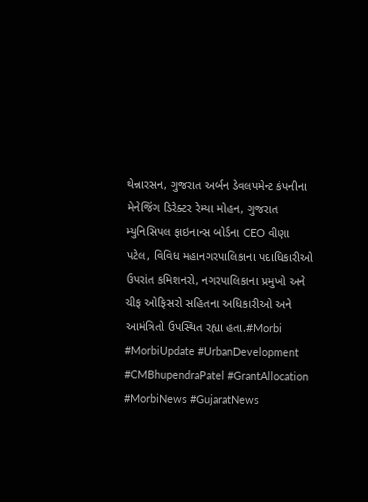થેન્નારસન, ગુજરાત અર્બન ડેવલપમેન્ટ કંપનીના મેનેજિંગ ડિરેક્ટર રેમ્યા મોહન, ગુજરાત મ્યુનિસિપલ ફાઇનાન્સ બોર્ડના CEO વીણા પટેલ, વિવિધ મહાનગરપાલિકાના પદાધિકારીઓ ઉપરાંત કમિશનરો, નગરપાલિકાના પ્રમુખો અને ચીફ ઓફિસરો સહિતના અધિકારીઓ અને આમંત્રિતો ઉપસ્થિત રહ્યા હતા.#Morbi #MorbiUpdate #UrbanDevelopment #CMBhupendraPatel #GrantAllocation #MorbiNews #GujaratNews